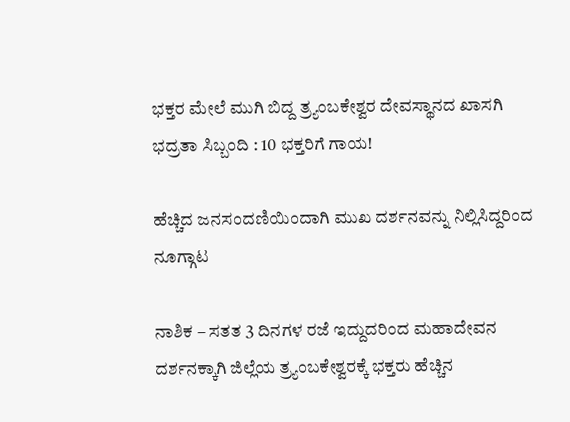ಭಕ್ತರ ಮೇಲೆ ಮುಗಿ ಬಿದ್ದ ತ್ರ್ಯಂಬಕೇಶ್ವರ ದೇವಸ್ಥಾನದ ಖಾಸಗಿ ಭದ್ರತಾ ಸಿಬ್ಬಂದಿ : 10 ಭಕ್ತರಿಗೆ ಗಾಯ!

ಹೆಚ್ಚಿದ ಜನಸಂದಣಿಯಿಂದಾಗಿ ಮುಖ ದರ್ಶನವನ್ನು ನಿಲ್ಲಿಸಿದ್ದರಿಂದ ನೂಗ್ಗಾಟ

ನಾಶಿಕ – ಸತತ 3 ದಿನಗಳ ರಜೆ ಇದ್ದುದರಿಂದ ಮಹಾದೇವನ ದರ್ಶನಕ್ಕಾಗಿ ಜಿಲ್ಲೆಯ ತ್ರ್ಯಂಬಕೇಶ್ವರಕ್ಕೆ ಭಕ್ತರು ಹೆಚ್ಚಿನ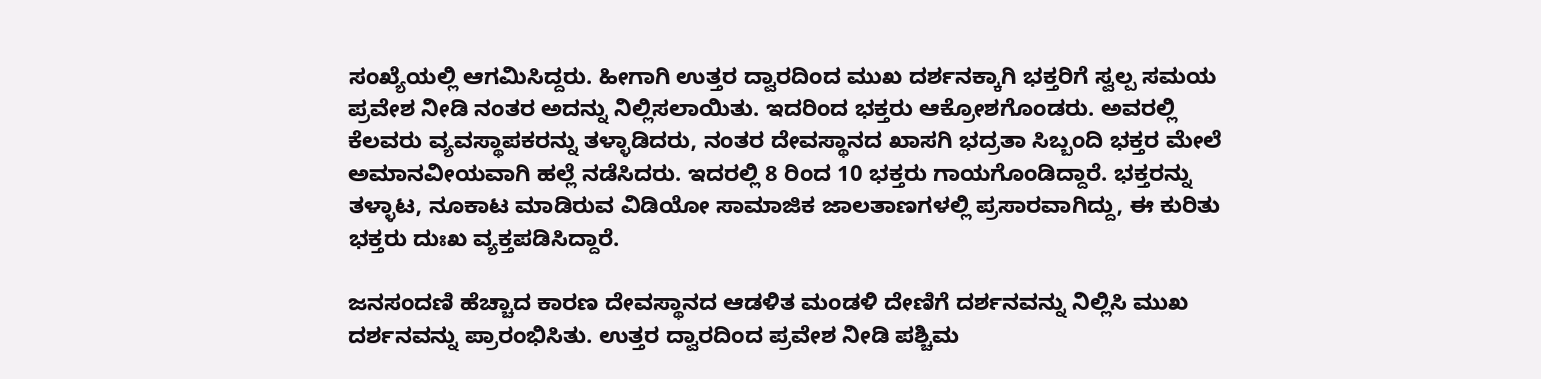ಸಂಖ್ಯೆಯಲ್ಲಿ ಆಗಮಿಸಿದ್ದರು. ಹೀಗಾಗಿ ಉತ್ತರ ದ್ವಾರದಿಂದ ಮುಖ ದರ್ಶನಕ್ಕಾಗಿ ಭಕ್ತರಿಗೆ ಸ್ವಲ್ಪ ಸಮಯ ಪ್ರವೇಶ ನೀಡಿ ನಂತರ ಅದನ್ನು ನಿಲ್ಲಿಸಲಾಯಿತು. ಇದರಿಂದ ಭಕ್ತರು ಆಕ್ರೋಶಗೊಂಡರು. ಅವರಲ್ಲಿ ಕೆಲವರು ವ್ಯವಸ್ಥಾಪಕರನ್ನು ತಳ್ಳಾಡಿದರು, ನಂತರ ದೇವಸ್ಥಾನದ ಖಾಸಗಿ ಭದ್ರತಾ ಸಿಬ್ಬಂದಿ ಭಕ್ತರ ಮೇಲೆ ಅಮಾನವೀಯವಾಗಿ ಹಲ್ಲೆ ನಡೆಸಿದರು. ಇದರಲ್ಲಿ 8 ರಿಂದ 10 ಭಕ್ತರು ಗಾಯಗೊಂಡಿದ್ದಾರೆ. ಭಕ್ತರನ್ನು ತಳ್ಳಾಟ, ನೂಕಾಟ ಮಾಡಿರುವ ವಿಡಿಯೋ ಸಾಮಾಜಿಕ ಜಾಲತಾಣಗಳಲ್ಲಿ ಪ್ರಸಾರವಾಗಿದ್ದು, ಈ ಕುರಿತು ಭಕ್ತರು ದುಃಖ ವ್ಯಕ್ತಪಡಿಸಿದ್ದಾರೆ.

ಜನಸಂದಣಿ ಹೆಚ್ಚಾದ ಕಾರಣ ದೇವಸ್ಥಾನದ ಆಡಳಿತ ಮಂಡಳಿ ದೇಣಿಗೆ ದರ್ಶನವನ್ನು ನಿಲ್ಲಿಸಿ ಮುಖ ದರ್ಶನವನ್ನು ಪ್ರಾರಂಭಿಸಿತು. ಉತ್ತರ ದ್ವಾರದಿಂದ ಪ್ರವೇಶ ನೀಡಿ ಪಶ್ಚಿಮ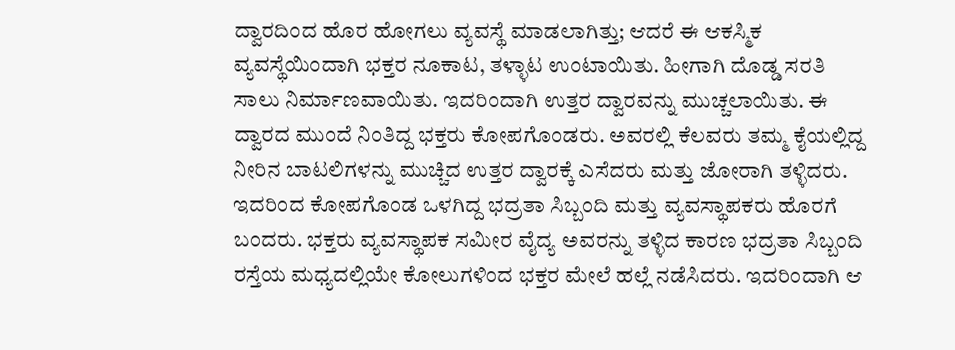ದ್ವಾರದಿಂದ ಹೊರ ಹೋಗಲು ವ್ಯವಸ್ಥೆ ಮಾಡಲಾಗಿತ್ತು; ಆದರೆ ಈ ಆಕಸ್ಮಿಕ ವ್ಯವಸ್ಥೆಯಿಂದಾಗಿ ಭಕ್ತರ ನೂಕಾಟ, ತಳ್ಳಾಟ ಉಂಟಾಯಿತು. ಹೀಗಾಗಿ ದೊಡ್ಡ ಸರತಿ ಸಾಲು ನಿರ್ಮಾಣವಾಯಿತು. ಇದರಿಂದಾಗಿ ಉತ್ತರ ದ್ವಾರವನ್ನು ಮುಚ್ಚಲಾಯಿತು. ಈ ದ್ವಾರದ ಮುಂದೆ ನಿಂತಿದ್ದ ಭಕ್ತರು ಕೋಪಗೊಂಡರು. ಅವರಲ್ಲಿ ಕೆಲವರು ತಮ್ಮ ಕೈಯಲ್ಲಿದ್ದ ನೀರಿನ ಬಾಟಲಿಗಳನ್ನು ಮುಚ್ಚಿದ ಉತ್ತರ ದ್ವಾರಕ್ಕೆ ಎಸೆದರು ಮತ್ತು ಜೋರಾಗಿ ತಳ್ಳಿದರು. ಇದರಿಂದ ಕೋಪಗೊಂಡ ಒಳಗಿದ್ದ ಭದ್ರತಾ ಸಿಬ್ಬಂದಿ ಮತ್ತು ವ್ಯವಸ್ಥಾಪಕರು ಹೊರಗೆ ಬಂದರು. ಭಕ್ತರು ವ್ಯವಸ್ಥಾಪಕ ಸಮೀರ ವೈದ್ಯ ಅವರನ್ನು ತಳ್ಳಿದ ಕಾರಣ ಭದ್ರತಾ ಸಿಬ್ಬಂದಿ ರಸ್ತೆಯ ಮಧ್ಯದಲ್ಲಿಯೇ ಕೋಲುಗಳಿಂದ ಭಕ್ತರ ಮೇಲೆ ಹಲ್ಲೆ ನಡೆಸಿದರು. ಇದರಿಂದಾಗಿ ಆ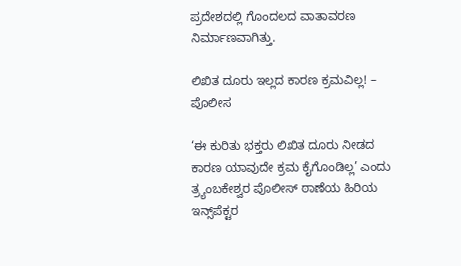ಪ್ರದೇಶದಲ್ಲಿ ಗೊಂದಲದ ವಾತಾವರಣ ನಿರ್ಮಾಣವಾಗಿತ್ತು.

ಲಿಖಿತ ದೂರು ಇಲ್ಲದ ಕಾರಣ ಕ್ರಮವಿಲ್ಲ! – ಪೊಲೀಸ

‘ಈ ಕುರಿತು ಭಕ್ತರು ಲಿಖಿತ ದೂರು ನೀಡದ ಕಾರಣ ಯಾವುದೇ ಕ್ರಮ ಕೈಗೊಂಡಿಲ್ಲ’ ಎಂದು ತ್ರ್ಯಂಬಕೇಶ್ವರ ಪೊಲೀಸ್ ಠಾಣೆಯ ಹಿರಿಯ ಇನ್ಸ್‌ಪೆಕ್ಟರ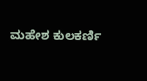ಮಹೇಶ ಕುಲಕರ್ಣಿ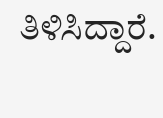ತಿಳಿಸಿದ್ದಾರೆ.